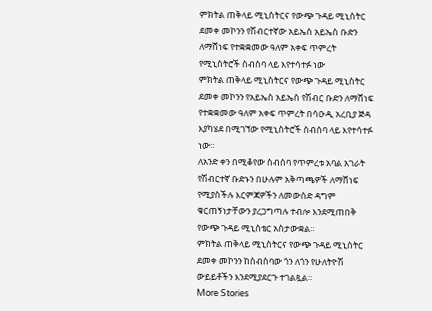ምክትል ጠቅላይ ሚኒስትርና የውጭ ጉዳይ ሚኒስትር ደመቀ መኮንን የሽብርተኛው አይኤስ አይኤስ ቡድን ለማሸነፍ የተቋቋመው ዓለም አቀፍ ጥምረት የሚኒስትሮች ስብስባ ላይ እየተሳተፉ ነው
ምክትል ጠቅላይ ሚኒስትርና የውጭ ጉዳይ ሚኒስትር ደመቀ መኮንን የአይኤስ አይኤስ የሽብር ቡድን ለማሸነፍ የተቋቋመው ዓለም አቀፍ ጥምረት በሳዑዲ አረቢያ ጅዳ እያካሄደ በሚገኘው የሚኒስትሮች ስብስባ ላይ እየተሳተፉ ነው።
ለአንድ ቀን በሚቆየው ስብሰባ የጥምረቱ አባል አገራት የሽብርተኛ ቡድኑን በሁሉም አቅጣጫዎች ለማሸነፍ የሚያስችሉ እርምጃዎችን ለመውሰድ ዳግም ቁርጠኝነታቸውን ያረጋግጣሉ ተብሎ እንደሚጠበቅ የውጭ ጉዳይ ሚኒስቴር አስታውቋል።
ምክትል ጠቅላይ ሚኒስትርና የውጭ ጉዳይ ሚኒስትር ደመቀ መኮንን ከስብስባው ጎን ለጎን የሁለትዮሽ ውይይቶችን እንደሚያደርጉ ተገልጿል።
More Stories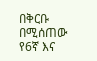በቅርቡ በሚሰጠው የ6ኛ እና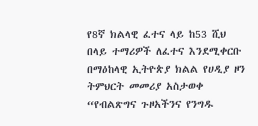የ8ኛ ክልላዊ ፈተና ላይ ከ53 ሺህ በላይ ተማሪዎች ለፈተና እንደሚቀርቡ በማዕከላዊ ኢትዮጵያ ክልል የሀዲያ ዞን ትምህርት መመሪያ አስታወቀ
“የብልጽግና ጉዞአችንና የንግዱ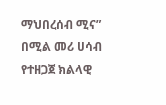ማህበረሰብ ሚና” በሚል መሪ ሀሳብ የተዘጋጀ ክልላዊ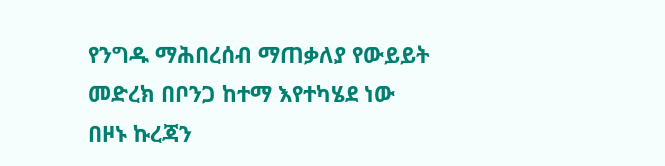የንግዱ ማሕበረሰብ ማጠቃለያ የውይይት መድረክ በቦንጋ ከተማ እየተካሄደ ነው
በዞኑ ኩረጃን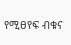የሚፀየፍ ብቁና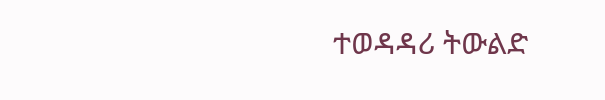ተወዳዳሪ ትውልድ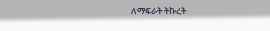ለማፍራት ትኩረት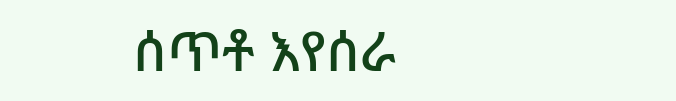ሰጥቶ እየሰራ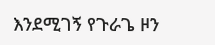እንደሚገኝ የጉራጌ ዞን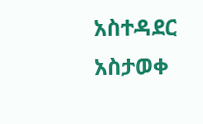አስተዳደር አስታወቀ